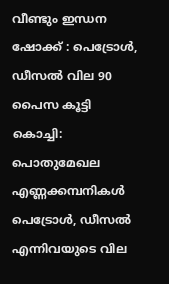വീണ്ടും ഇന്ധന ഷോക്ക് : പെട്രോൾ, ഡീസൽ വില 90 പൈസ കൂട്ടി
കൊച്ചി: പൊതുമേഖല എണ്ണക്കമ്പനികൾ പെട്രോൾ, ഡീസൽ എന്നിവയുടെ വില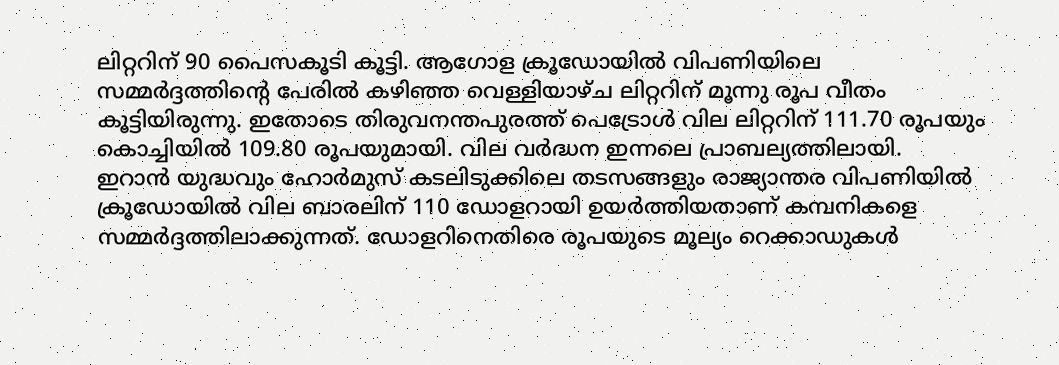ലിറ്ററിന് 90 പൈസകൂടി കൂട്ടി. ആഗോള ക്രൂഡോയിൽ വിപണിയിലെ സമ്മർദ്ദത്തിന്റെ പേരിൽ കഴിഞ്ഞ വെള്ളിയാഴ്ച ലിറ്ററിന് മൂന്നു രൂപ വീതം കൂട്ടിയിരുന്നു. ഇതോടെ തിരുവനന്തപുരത്ത് പെട്രോൾ വില ലിറ്ററിന് 111.70 രൂപയും കൊച്ചിയിൽ 109.80 രൂപയുമായി. വില വർദ്ധന ഇന്നലെ പ്രാബല്യത്തിലായി.
ഇറാൻ യുദ്ധവും ഹോർമുസ് കടലിടുക്കിലെ തടസങ്ങളും രാജ്യാന്തര വിപണിയിൽ ക്രൂഡോയിൽ വില ബാരലിന് 110 ഡോളറായി ഉയർത്തിയതാണ് കമ്പനികളെ സമ്മർദ്ദത്തിലാക്കുന്നത്. ഡോളറിനെതിരെ രൂപയുടെ മൂല്യം റെക്കാഡുകൾ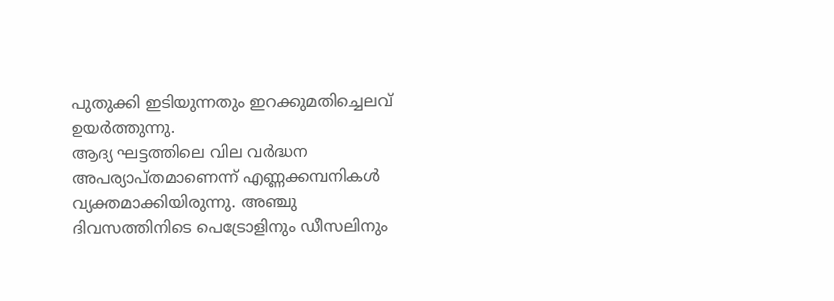പുതുക്കി ഇടിയുന്നതും ഇറക്കുമതിച്ചെലവ് ഉയർത്തുന്നു.
ആദ്യ ഘട്ടത്തിലെ വില വർദ്ധന അപര്യാപ്തമാണെന്ന് എണ്ണക്കമ്പനികൾ വ്യക്തമാക്കിയിരുന്നു. അഞ്ചു ദിവസത്തിനിടെ പെട്രോളിനും ഡീസലിനും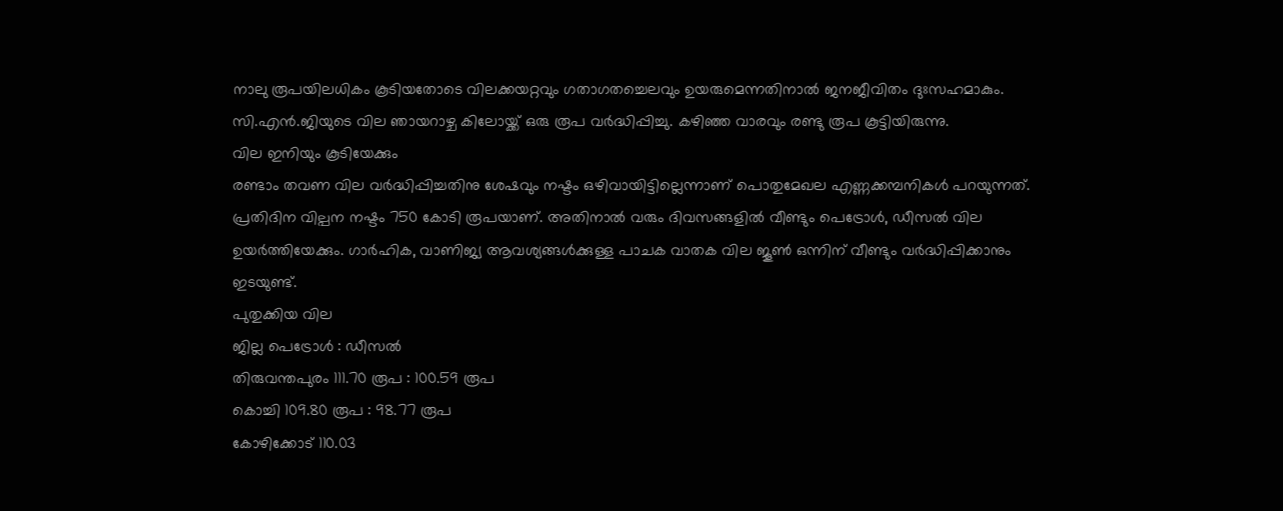നാലു രൂപയിലധികം കൂടിയതോടെ വിലക്കയറ്റവും ഗതാഗതച്ചെലവും ഉയരുമെന്നതിനാൽ ജനജീവിതം ദുഃസഹമാകും. സി.എൻ.ജിയുടെ വില ഞായറാഴ്ച കിലോയ്ക്ക് ഒരു രൂപ വർദ്ധിപ്പിച്ചു. കഴിഞ്ഞ വാരവും രണ്ടു രൂപ കൂട്ടിയിരുന്നു.
വില ഇനിയും കൂടിയേക്കും
രണ്ടാം തവണ വില വർദ്ധിപ്പിച്ചതിനു ശേഷവും നഷ്ടം ഒഴിവായിട്ടില്ലെന്നാണ് പൊതുമേഖല എണ്ണക്കമ്പനികൾ പറയുന്നത്. പ്രതിദിന വില്പന നഷ്ടം 750 കോടി രൂപയാണ്. അതിനാൽ വരും ദിവസങ്ങളിൽ വീണ്ടും പെട്രോൾ, ഡീസൽ വില ഉയർത്തിയേക്കും. ഗാർഹിക, വാണിജ്യ ആവശ്യങ്ങൾക്കുള്ള പാചക വാതക വില ജൂൺ ഒന്നിന് വീണ്ടും വർദ്ധിപ്പിക്കാനും ഇടയുണ്ട്.
പുതുക്കിയ വില
ജില്ല പെട്രോൾ : ഡീസൽ
തിരുവന്തപുരം 111.70 രൂപ : 100.59 രൂപ
കൊച്ചി 109.80 രൂപ : 98.77 രൂപ
കോഴിക്കോട് 110.03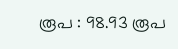രൂപ : 98.93 രൂപ